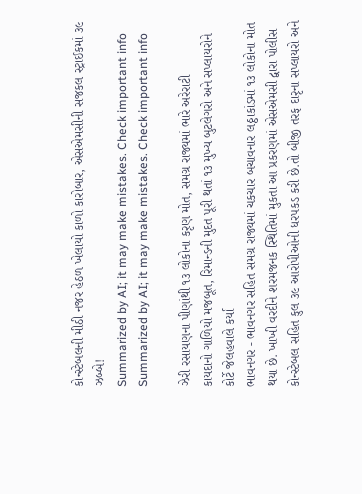કોન્સ્ટેબલની મીઠી નજર હેઠળ ખેલાયો કાળો કારોબાર, એસએમસીની સજકલ સ્ટ્રાઈકમાં ૩૯ ઝબ્બે!
Summarized by AI; it may make mistakes. Check important info
Summarized by AI; it may make mistakes. Check important info

ઝેરી રસાયણના પીણાંથી ૧૩ લોકોના કરૃણ મોત, સમગ્ર રાજ્યમાં ભારે અરેરાટી
કાયદાનો ગાળિયો મજબૂત, રિમાન્ડની મુદત પૂરી થતાં ૧૩ મુખ્ય બુટલેગરો અને સપ્લાયરોને કોર્ટે જેલહવાલે કર્યા
ભાવનગર - ભાવનગર સહિત સમગ્ર રાજ્યમાં ચકચાર બચાવનાર લઠ્ઠાકાંડમાં ૧૩ લોકોના મોત થયા છે. ખાખી વરદીને શરમજનક સ્થિતિમાં મુકતા આ પ્રકરણમાં એસએમસી દ્વારા પોલીસ કોન્સ્ટેબલ સહિત કુલ ૩૯ આરોપીઓની ધરપકડ કરી છે.તો બીજી તરફ દારૃના સપ્લાયરો અને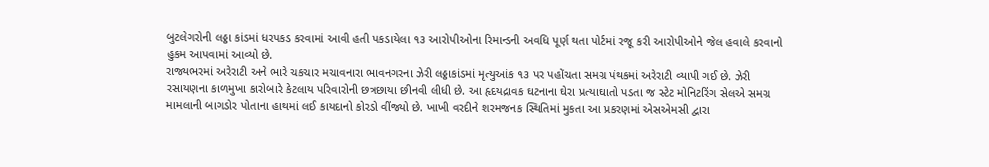બુટલેગરોની લઠ્ઠા કાંડમાં ધરપકડ કરવામાં આવી હતી પકડાયેલા ૧૩ આરોપીઓના રિમાન્ડની અવધિ પૂર્ણ થતા પોર્ટમાં રજૂ કરી આરોપીઓને જેલ હવાલે કરવાનો હુકમ આપવામાં આવ્યો છે.
રાજ્યભરમાં અરેરાટી અને ભારે ચકચાર મચાવનારા ભાવનગરના ઝેરી લઠ્ઠાકાંડમાં મૃત્યુઆંક ૧૩ પર પહોંચતા સમગ્ર પંથકમાં અરેરાટી વ્યાપી ગઈ છે. ઝેરી રસાયણના કાળમુખા કારોબારે કેટલાય પરિવારોની છત્રછાયા છીનવી લીધી છે. આ હૃદયદ્રાવક ઘટનાના ઘેરા પ્રત્યાઘાતો પડતા જ સ્ટેટ મોનિટરિંગ સેલએ સમગ્ર મામલાની બાગડોર પોતાના હાથમાં લઈ કાયદાનો કોરડો વીંજ્યો છે. ખાખી વરદીને શરમજનક સ્થિતિમાં મુકતા આ પ્રકરણમાં એસએમસી દ્વારા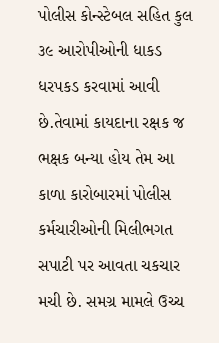પોલીસ કોન્સ્ટેબલ સહિત કુલ ૩૯ આરોપીઓની ધાકડ ધરપકડ કરવામાં આવી છે.તેવામાં કાયદાના રક્ષક જ ભક્ષક બન્યા હોય તેમ આ કાળા કારોબારમાં પોલીસ કર્મચારીઓની મિલીભગત સપાટી પર આવતા ચકચાર મચી છે. સમગ્ર મામલે ઉચ્ચ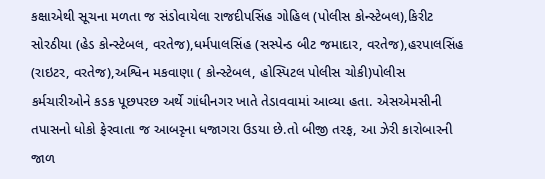કક્ષાએથી સૂચના મળતા જ સંડોવાયેલા રાજદીપસિંહ ગોહિલ (પોલીસ કોન્સ્ટેબલ),કિરીટ સોરઠીયા (હેડ કોન્સ્ટેબલ, વરતેજ),ધર્મપાલસિંહ (સસ્પેન્ડ બીટ જમાદાર, વરતેજ),હરપાલસિંહ (રાઇટર, વરતેજ),અશ્વિન મકવાણા ( કોન્સ્ટેબલ, હોસ્પિટલ પોલીસ ચોકી)પોલીસ કર્મચારીઓને કડક પૂછપરછ અર્થે ગાંધીનગર ખાતે તેડાવવામાં આવ્યા હતા. એસએમસીની તપાસનો ધોકો ફેરવાતા જ આબરૃના ધજાગરા ઉડયા છે.તો બીજી તરફ, આ ઝેરી કારોબારની જાળ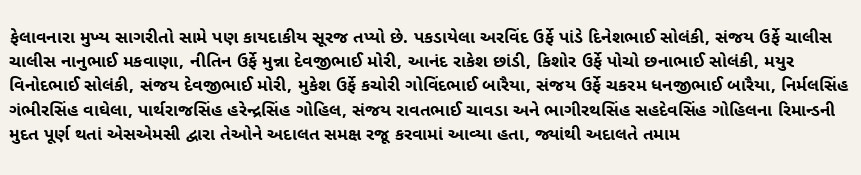ફેલાવનારા મુખ્ય સાગરીતો સામે પણ કાયદાકીય સૂરજ તપ્યો છે. પકડાયેલા અરવિંદ ઉર્ફે પાંડે દિનેશભાઈ સોલંકી, સંજય ઉર્ફે ચાલીસ ચાલીસ નાનુભાઈ મકવાણા, નીતિન ઉર્ફે મુન્ના દેવજીભાઈ મોરી, આનંદ રાકેશ છાંડી, કિશોર ઉર્ફે પોચો છનાભાઈ સોલંકી, મયુર વિનોદભાઈ સોલંકી, સંજય દેવજીભાઈ મોરી, મુકેશ ઉર્ફે કચોરી ગોવિંદભાઈ બારૈયા, સંજય ઉર્ફે ચકરમ ધનજીભાઈ બારૈયા, નિર્મલસિંહ ગંભીરસિંહ વાઘેલા, પાર્થરાજસિંહ હરેન્દ્રસિંહ ગોહિલ, સંજય રાવતભાઈ ચાવડા અને ભાગીરથસિંહ સહદેવસિંહ ગોહિલના રિમાન્ડની મુદત પૂર્ણ થતાં એસએમસી દ્વારા તેઓને અદાલત સમક્ષ રજૂ કરવામાં આવ્યા હતા, જ્યાંથી અદાલતે તમામ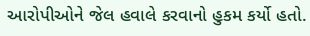આરોપીઓને જેલ હવાલે કરવાનો હુકમ કર્યો હતો.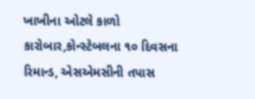ખાખીના ઓટલે કાળો કારોબાર,કોન્સ્ટેબલના ૧૦ દિવસના રિમાન્ડ, એસએમસીની તપાસ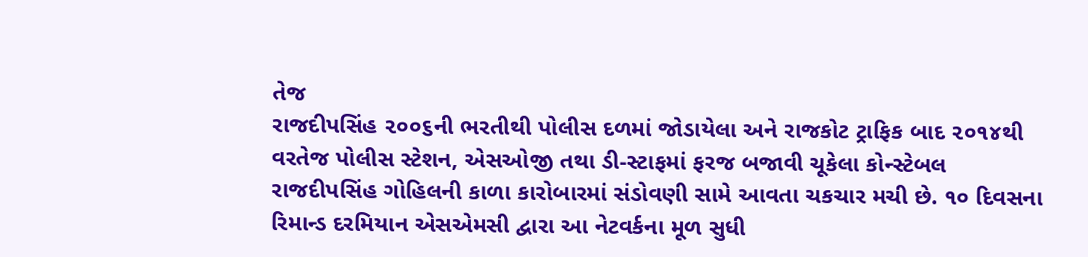તેજ
રાજદીપસિંહ ૨૦૦૬ની ભરતીથી પોલીસ દળમાં જોડાયેલા અને રાજકોટ ટ્રાફિક બાદ ૨૦૧૪થી વરતેજ પોલીસ સ્ટેશન, એસઓજી તથા ડી-સ્ટાફમાં ફરજ બજાવી ચૂકેલા કોન્સ્ટેબલ રાજદીપસિંહ ગોહિલની કાળા કારોબારમાં સંડોવણી સામે આવતા ચકચાર મચી છે. ૧૦ દિવસના રિમાન્ડ દરમિયાન એસએમસી દ્વારા આ નેટવર્કના મૂળ સુધી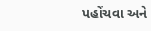પહોંચવા અને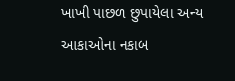ખાખી પાછળ છુપાયેલા અન્ય આકાઓના નકાબ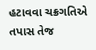હટાવવા ચક્રગતિએ તપાસ તેજ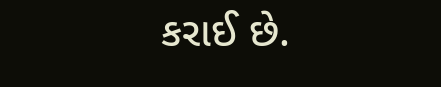કરાઈ છે.